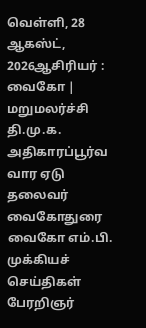வெள்ளி, 28 ஆகஸ்ட், 2026ஆசிரியர் : வைகோ | மறுமலர்ச்சி தி.மு.க. அதிகாரப்பூர்வ வார ஏடு
தலைவர் வைகோதுரை வைகோ எம்.பி.
முக்கியச் செய்திகள்
பேரறிஞர்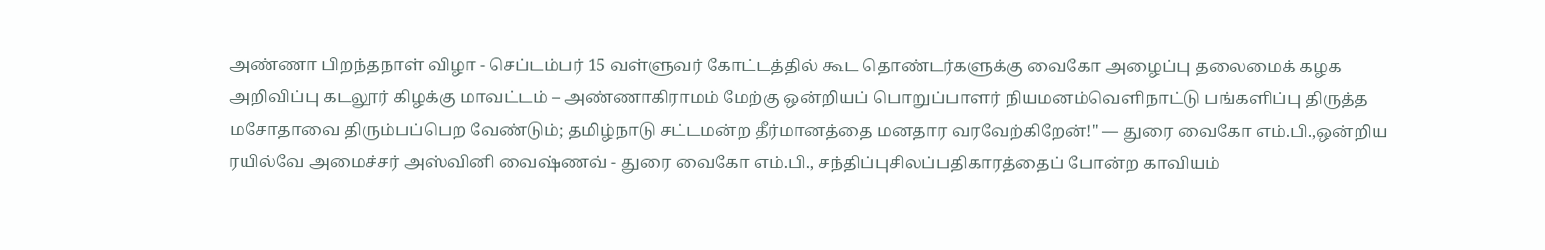அண்ணா பிறந்தநாள் விழா - செப்டம்பர் 15 வள்ளுவர் கோட்டத்தில் கூட தொண்டர்களுக்கு வைகோ அழைப்பு தலைமைக் கழக அறிவிப்பு கடலூர் கிழக்கு மாவட்டம் – அண்ணாகிராமம் மேற்கு ஒன்றியப் பொறுப்பாளர் நியமனம்வெளிநாட்டு பங்களிப்பு திருத்த மசோதாவை திரும்பப்பெற வேண்டும்; தமிழ்நாடு சட்டமன்ற தீர்மானத்தை மனதார வரவேற்கிறேன்!" — துரை வைகோ எம்.பி.,ஒன்றிய ரயில்வே அமைச்சர் அஸ்வினி வைஷ்ணவ் - துரை வைகோ எம்.பி., சந்திப்புசிலப்பதிகாரத்தைப் போன்ற காவியம்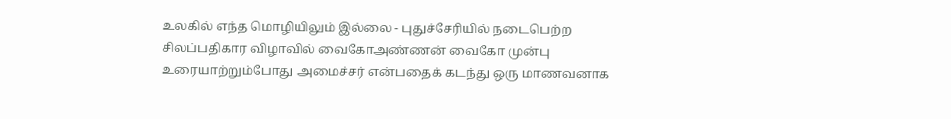உலகில் எந்த மொழியிலும் இல்லை - புதுச்சேரியில் நடைபெற்ற சிலப்பதிகார விழாவில் வைகோஅண்ணன் வைகோ முன்பு உரையாற்றும்போது அமைச்சர் என்பதைக் கடந்து ஒரு மாணவனாக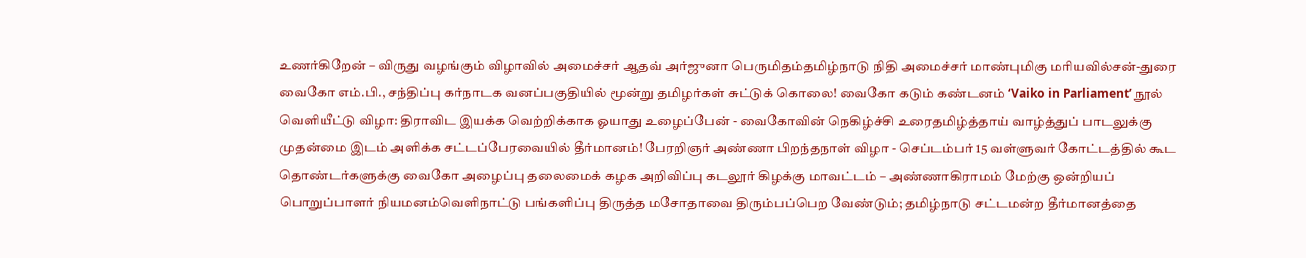உணர்கிறேன் – விருது வழங்கும் விழாவில் அமைச்சர் ஆதவ் அர்ஜுனா பெருமிதம்தமிழ்நாடு நிதி அமைச்சர் மாண்புமிகு மரியவில்சன்-துரை வைகோ எம்.பி., சந்திப்பு கர்நாடக வனப்பகுதியில் மூன்று தமிழர்கள் சுட்டுக் கொலை! வைகோ கடும் கண்டனம் ‘Vaiko in Parliament’ நூல் வெளியீட்டு விழா: திராவிட இயக்க வெற்றிக்காக ஓயாது உழைப்பேன் - வைகோவின் நெகிழ்ச்சி உரைதமிழ்த்தாய் வாழ்த்துப் பாடலுக்கு முதன்மை இடம் அளிக்க சட்டப்பேரவையில் தீர்மானம்! பேரறிஞர் அண்ணா பிறந்தநாள் விழா - செப்டம்பர் 15 வள்ளுவர் கோட்டத்தில் கூட தொண்டர்களுக்கு வைகோ அழைப்பு தலைமைக் கழக அறிவிப்பு கடலூர் கிழக்கு மாவட்டம் – அண்ணாகிராமம் மேற்கு ஒன்றியப் பொறுப்பாளர் நியமனம்வெளிநாட்டு பங்களிப்பு திருத்த மசோதாவை திரும்பப்பெற வேண்டும்; தமிழ்நாடு சட்டமன்ற தீர்மானத்தை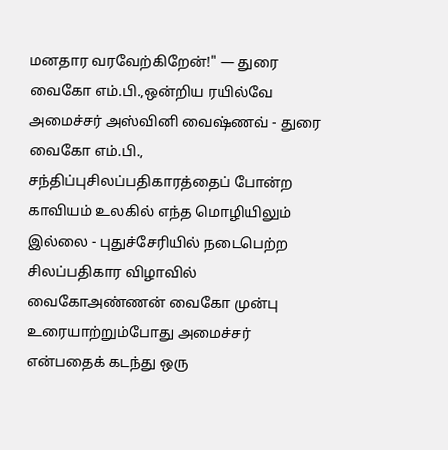மனதார வரவேற்கிறேன்!" — துரை வைகோ எம்.பி.,ஒன்றிய ரயில்வே அமைச்சர் அஸ்வினி வைஷ்ணவ் - துரை வைகோ எம்.பி., சந்திப்புசிலப்பதிகாரத்தைப் போன்ற காவியம் உலகில் எந்த மொழியிலும் இல்லை - புதுச்சேரியில் நடைபெற்ற சிலப்பதிகார விழாவில் வைகோஅண்ணன் வைகோ முன்பு உரையாற்றும்போது அமைச்சர் என்பதைக் கடந்து ஒரு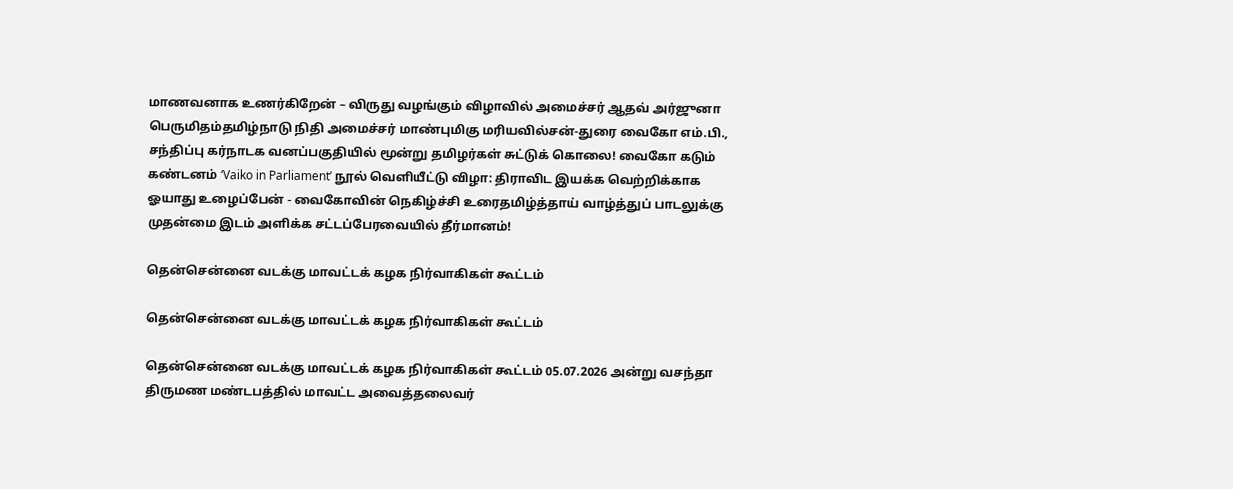மாணவனாக உணர்கிறேன் – விருது வழங்கும் விழாவில் அமைச்சர் ஆதவ் அர்ஜுனா பெருமிதம்தமிழ்நாடு நிதி அமைச்சர் மாண்புமிகு மரியவில்சன்-துரை வைகோ எம்.பி., சந்திப்பு கர்நாடக வனப்பகுதியில் மூன்று தமிழர்கள் சுட்டுக் கொலை! வைகோ கடும் கண்டனம் ‘Vaiko in Parliament’ நூல் வெளியீட்டு விழா: திராவிட இயக்க வெற்றிக்காக ஓயாது உழைப்பேன் - வைகோவின் நெகிழ்ச்சி உரைதமிழ்த்தாய் வாழ்த்துப் பாடலுக்கு முதன்மை இடம் அளிக்க சட்டப்பேரவையில் தீர்மானம்!

தென்சென்னை வடக்கு மாவட்டக் கழக நிர்வாகிகள் கூட்டம்

தென்சென்னை வடக்கு மாவட்டக் கழக நிர்வாகிகள் கூட்டம்

தென்சென்னை வடக்கு மாவட்டக் கழக நிர்வாகிகள் கூட்டம் 05.07.2026 அன்று வசந்தா திருமண மண்டபத்தில் மாவட்ட அவைத்தலைவர்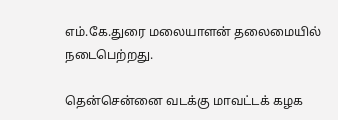எம்.கே.துரை மலையாளன் தலைமையில் நடைபெற்றது.

தென்சென்னை வடக்கு மாவட்டக் கழக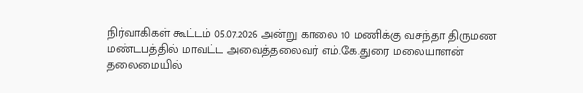நிர்வாகிகள் கூட்டம் 05.07.2026 அன்று காலை 10 மணிக்கு வசந்தா திருமண மண்டபத்தில் மாவட்ட அவைத்தலைவர் எம்.கே.துரை மலையாளன் தலைமையில்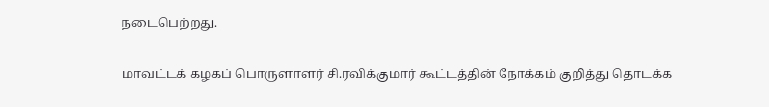நடைபெற்றது.

மாவட்டக் கழகப் பொருளாளர் சி.ரவிக்குமார் கூட்டத்தின் நோக்கம் குறித்து தொடக்க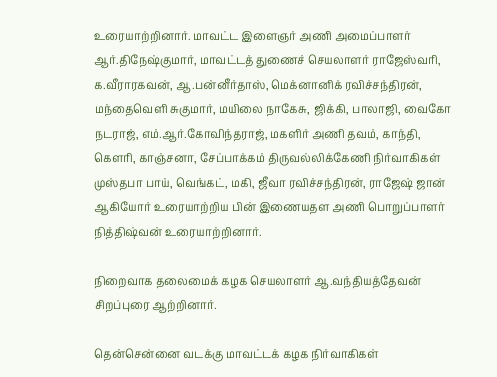உரையாற்றினார். மாவட்ட இளைஞர் அணி அமைப்பாளர் ஆர்.திநேஷ்குமார், மாவட்டத் துணைச் செயலாளர் ராஜேஸ்வரி, க.வீராரகவன், ஆ.பன்னீர்தாஸ், மெக்னானிக் ரவிச்சந்திரன், மந்தைவெளி சுகுமார், மயிலை நாகேசு, ஜிக்கி, பாலாஜி, வைகோ நடராஜ், எம்.ஆர்.கோவிந்தராஜ், மகளிர் அணி தவம், காந்தி, கௌரி, காஞ்சனா, சேப்பாக்கம் திருவல்லிக்கேணி நிர்வாகிகள் முஸ்தபா பாய், வெங்கட், மகி, ஜீவா ரவிச்சந்திரன், ராஜேஷ் ஜான் ஆகியோர் உரையாற்றிய பின் இணையதள அணி பொறுப்பாளர் நித்திஷ்வன் உரையாற்றினார்.

நிறைவாக தலைமைக் கழக செயலாளர் ஆ.வந்தியத்தேவன் சிறப்புரை ஆற்றினார்.

தென்சென்னை வடக்கு மாவட்டக் கழக நிர்வாகிகள்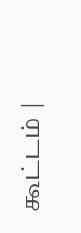கூட்டம் |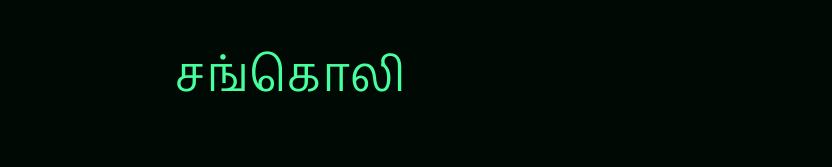சங்கொலி